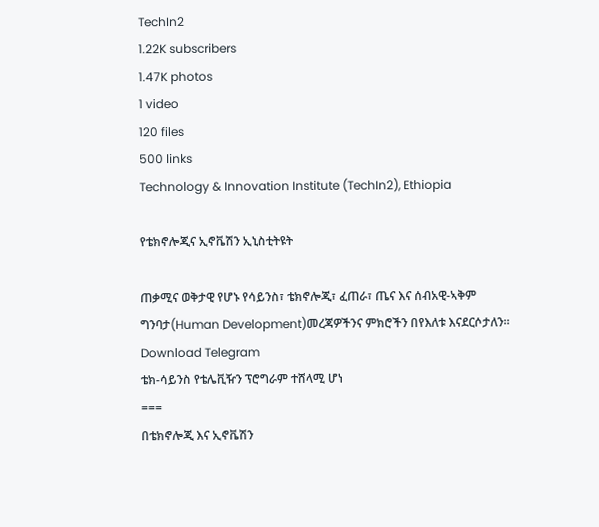TechIn2
1.22K subscribers
1.47K photos
1 video
120 files
500 links
Technology & Innovation Institute (TechIn2), Ethiopia

የቴክኖሎጂና ኢኖቬሽን ኢኒስቲትዩት

ጠቃሚና ወቅታዊ የሆኑ የሳይንስ፣ ቴክኖሎጂ፣ ፈጠራ፣ ጤና እና ሰብአዊ-ኣቅም ግንባታ(Human Development)መረጃዎችንና ምክሮችን በየእለቱ እናደርሶታለን።
Download Telegram
ቴክ-ሳይንስ የቴሌቪዥን ፕሮግራም ተሸላሚ ሆነ
===
በቴክኖሎጂ እና ኢኖቬሽን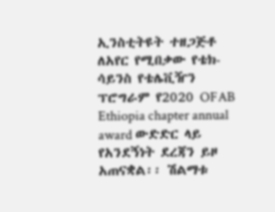ኢንስቲትዩት ተዘጋጅቶ ለአየር የሚበቃው የቴክ-ሳይንስ የቴሌቪዥን ፕሮግራም የ2020 OFAB Ethiopia chapter annual award ውድድር ላይ የአንደኝነት ደረጃን ይዞ አጠናቋል፡፡ ሽልማቱ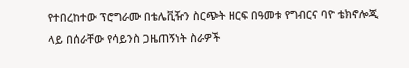የተበረከተው ፕሮግራሙ በቴሌቪዥን ስርጭት ዘርፍ በዓመቱ የግብርና ባዮ ቴክኖሎጂ ላይ በሰራቸው የሳይንስ ጋዜጠኝነት ስራዎች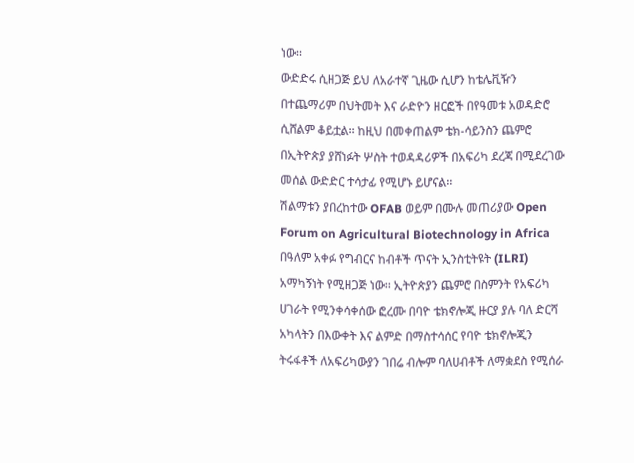ነው፡፡
ውድድሩ ሲዘጋጅ ይህ ለአራተኛ ጊዜው ሲሆን ከቴሌቪዥን በተጨማሪም በህትመት እና ራድዮን ዘርፎች በየዓመቱ አወዳድሮ ሲሸልም ቆይቷል፡፡ ከዚህ በመቀጠልም ቴክ-ሳይንስን ጨምሮ በኢትዮጵያ ያሸነፉት ሦስት ተወዳዳሪዎች በአፍሪካ ደረጃ በሚደረገው መሰል ውድድር ተሳታፊ የሚሆኑ ይሆናል፡፡
ሽልማቱን ያበረከተው OFAB ወይም በሙሉ መጠሪያው Open Forum on Agricultural Biotechnology in Africa በዓለም አቀፉ የግብርና ከብቶች ጥናት ኢንስቲትዩት (ILRI) አማካኝነት የሚዘጋጅ ነው፡፡ ኢትዮጵያን ጨምሮ በስምንት የአፍሪካ ሀገራት የሚንቀሳቀሰው ፎረሙ በባዮ ቴክኖሎጂ ዙርያ ያሉ ባለ ድርሻ አካላትን በእውቀት እና ልምድ በማስተሳሰር የባዮ ቴክኖሎጂን ትሩፋቶች ለአፍሪካውያን ገበሬ ብሎም ባለሀብቶች ለማቋደስ የሚሰራ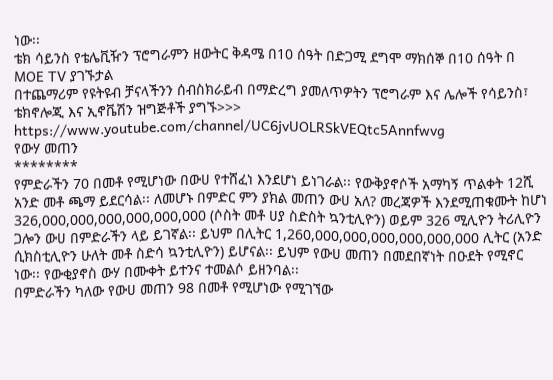ነው፡፡
ቴክ ሳይንስ የቴሌቪዥን ፕሮግራምን ዘውትር ቅዳሜ በ10 ሰዓት በድጋሚ ደግሞ ማክሰኞ በ10 ሰዓት በ MOE TV ያገኙታል
በተጨማሪም የዩትዩብ ቻናላችንን ሰብስክራይብ በማድረግ ያመለጥዎትን ፕሮግራም እና ሌሎች የሳይንስ፣ ቴክኖሎጂ እና ኢኖቬሽን ዝግጅቶች ያግኙ>>> https://www.youtube.com/channel/UC6jvUOLRSkVEQtc5Annfwvg
የውሃ መጠን
********
የምድራችን 70 በመቶ የሚሆነው በውሀ የተሸፈነ እንደሆነ ይነገራል፡፡ የውቅያኖሶች አማካኝ ጥልቀት 12ሺ አንድ መቶ ጫማ ይደርሳል፡፡ ለመሆኑ በምድር ምን ያክል መጠን ውሀ አለ? መረጃዎች እንደሚጠቁሙት ከሆነ 326,000,000,000,000,000,000 (ሶስት መቶ ሀያ ስድስት ኳንቲሊዮን) ወይም 326 ሚሊዮን ትሪሊዮን ጋሎን ውሀ በምድራችን ላይ ይገኛል፡፡ ይህም በሊትር 1,260,000,000,000,000,000,000 ሊትር (አንድ ሲክስቲሊዮን ሁለት መቶ ስድሳ ኳንቲሊዮን) ይሆናል፡፡ ይህም የውሀ መጠን በመደበኛነት በዑደት የሚኖር ነው፡፡ የውቂያኖስ ውሃ በሙቀት ይተንና ተመልሶ ይዘንባል፡፡
በምድራችን ካለው የውሀ መጠን 98 በመቶ የሚሆነው የሚገኘው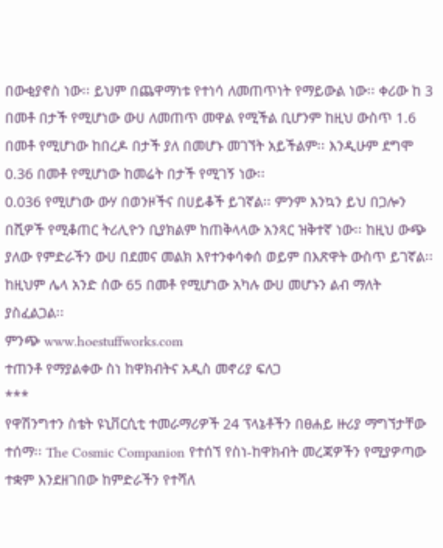በውቂያኖስ ነው፡፡ ይህም በጨዋማነቱ የተነሳ ለመጠጥነት የማይውል ነው፡፡ ቀሪው ከ 3 በመቶ በታች የሚሆነው ውሀ ለመጠጥ መዋል የሚችል ቢሆንም ከዚህ ውስጥ 1.6 በመቶ የሚሆነው ከበረዶ በታች ያለ በመሆኑ መገኘት አይችልም፡፡ እንዲሁም ደግሞ 0.36 በመቶ የሚሆነው ከመሬት በታች የሚገኝ ነው፡፡
0.036 የሚሆነው ውሃ በወንዞችና በሀይቆች ይገኛል፡፡ ምንም እንኳን ይህ በጋሎን በሺዎች የሚቆጠር ትሪሊዮን ቢያክልም ከጠቅላላው አንጻር ዝቅተኛ ነው፡፡ ከዚህ ውጭ ያለው የምድራችን ውሀ በደመና መልክ እየተንቀሳቀሰ ወይም በእጽዋት ውስጥ ይገኛል፡፡ ከዚህም ሌላ አንድ ሰው 65 በመቶ የሚሆነው አካሉ ውሀ መሆኑን ልብ ማለት ያስፈልጋል፡፡
ምንጭ www.hoestuffworks.com
ተጠንቶ የማያልቀው ስነ ከዋክብትና አዲስ መኖሪያ ፍለጋ
***
የዋሽንግተን ስቴት ዩኒቨርሲቲ ተመራማሪዎች 24 ፕላኔቶችን በፀሐይ ዙሪያ ማግኘታቸው ተሰማ፡፡ The Cosmic Companion የተሰኘ የስነ-ከዋክብት መረጃዎችን የሚያዎጣው ተቋም እንደዘገበው ከምድራችን የተሻለ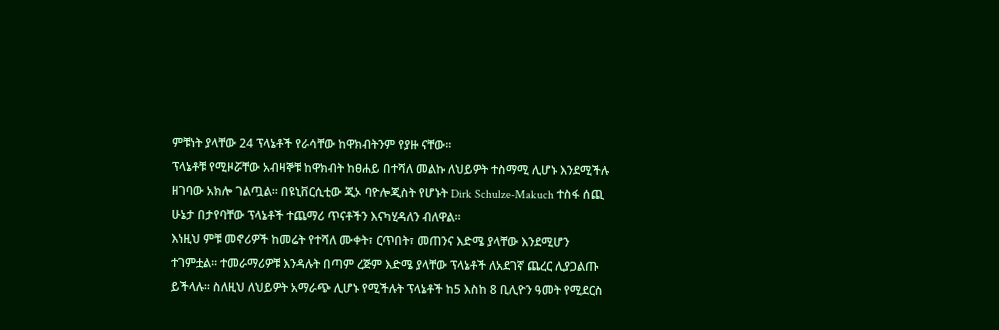ምቹነት ያላቸው 24 ፕላኔቶች የራሳቸው ከዋክብትንም የያዙ ናቸው፡፡
ፕላኔቶቹ የሚዞሯቸው አብዛኞቹ ከዋክብት ከፀሐይ በተሻለ መልኩ ለህይዎት ተስማሚ ሊሆኑ እንደሚችሉ ዘገባው አክሎ ገልጧል፡፡ በዩኒቨርሲቲው ጂኦ ባዮሎጂስት የሆኑት Dirk Schulze-Makuch ተስፋ ሰጪ ሁኔታ በታየባቸው ፕላኔቶች ተጨማሪ ጥናቶችን እናካሂዳለን ብለዋል፡፡
እነዚህ ምቹ መኖሪዎች ከመሬት የተሻለ ሙቀት፣ ርጥበት፣ መጠንና እድሜ ያላቸው እንደሚሆን ተገምቷል፡፡ ተመራማሪዎቹ እንዳሉት በጣም ረጅም እድሜ ያላቸው ፕላኔቶች ለአደገኛ ጨረር ሊያጋልጡ ይችላሉ፡፡ ስለዚህ ለህይዎት አማራጭ ሊሆኑ የሚችሉት ፕላኔቶች ከ5 እስከ 8 ቢሊዮን ዓመት የሚደርስ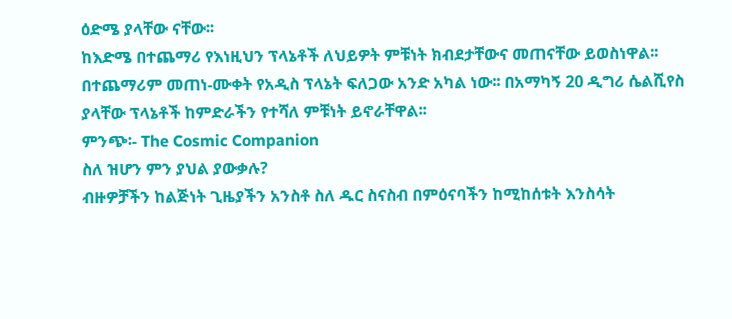ዕድሜ ያላቸው ናቸው፡፡
ከእድሜ በተጨማሪ የእነዚህን ፕላኔቶች ለህይዎት ምቹነት ክብደታቸውና መጠናቸው ይወስነዋል፡፡ በተጨማሪም መጠነ-ሙቀት የአዲስ ፕላኔት ፍለጋው አንድ አካል ነው፡፡ በአማካኝ 20 ዲግሪ ሴልሺየስ ያላቸው ፕላኔቶች ከምድራችን የተሻለ ምቹነት ይኖራቸዋል፡፡
ምንጭ፡- The Cosmic Companion
ስለ ዝሆን ምን ያህል ያውቃሉ?
ብዙዎቻችን ከልጅነት ጊዜያችን አንስቶ ስለ ዱር ስናስብ በምዕናባችን ከሚከሰቱት እንስሳት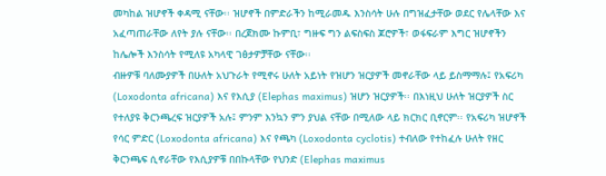መካከል ዝሆኖች ቀዳሚ ናቸው፡፡ ዝሆኖች በምድራችን ከሚራመዱ እንስሳት ሁሉ በግዝፈታቸው ወደር የሌላቸው እና አፈጣጠራቸው ለየት ያሉ ናቸው፡፡ በረጀክሙ ኩምቢ፣ ግዙፍ ግን ልፍስፍስ ጆሮዎች፣ ወፋፍራም እግር ዝሆኖችን ከሌሎች እንስሳት የሚለዩ አካላዊ ገፅታዎቻቸው ናቸው፡፡
ብዙዎቹ ባለሙያዎች በሁለት አህጉራት የሚኖሩ ሁለት አይነት የዝሆን ዝርያዎች መኖራቸው ላይ ይስማማሉ፤ የአፍሪካ (Loxodonta africana) እና የእሲያ (Elephas maximus) ዝሆን ዝርያዎች፡፡ በእነዚህ ሁለት ዝርያዎች ስር የተለያዩ ቅርንጫረፍ ዝርያዎች አሉ፤ ምንም እንኳን ምን ያህል ናቸው በሚለው ላይ ክርክር ቢኖርም፡፡ የአፍሪካ ዝሆኖች የሳር ምድር (Loxodonta africana) እና የጫካ (Loxodonta cyclotis) ተብለው የተከፈሉ ሁለት የዘር ቅርንጫፍ ሲኖራቸው የእሲያዎቹ በበኩላቸው የህንድ (Elephas maximus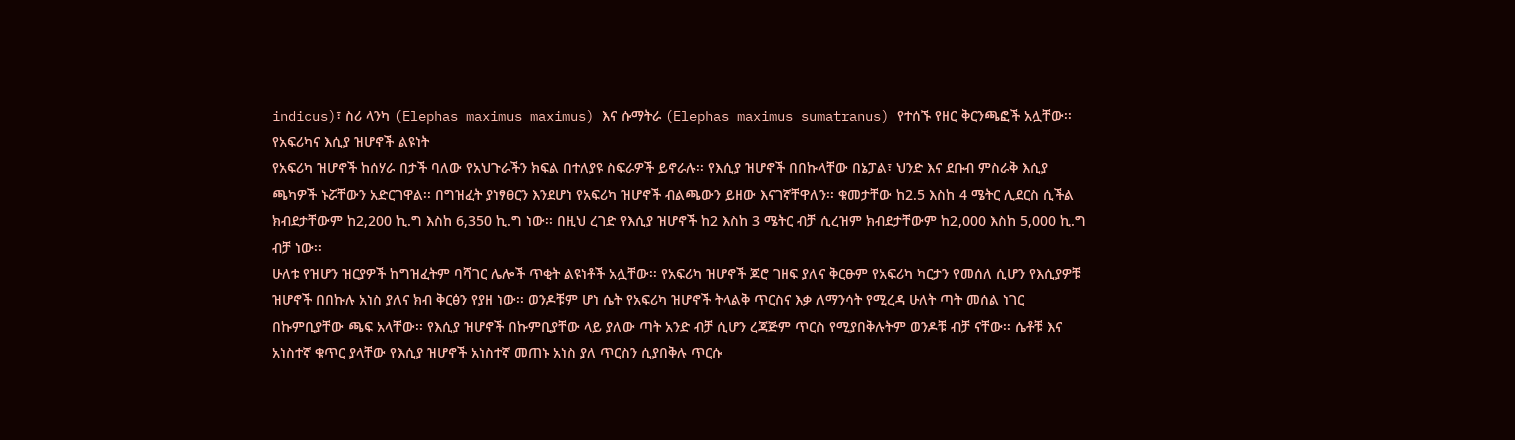indicus)፣ ስሪ ላንካ (Elephas maximus maximus) እና ሱማትራ (Elephas maximus sumatranus) የተሰኙ የዘር ቅርንጫፎች አሏቸው፡፡
የአፍሪካና እሲያ ዝሆኖች ልዩነት
የአፍሪካ ዝሆኖች ከሰሃራ በታች ባለው የአህጉራችን ክፍል በተለያዩ ስፍራዎች ይኖራሉ፡፡ የእሲያ ዝሆኖች በበኩላቸው በኔፓል፣ ህንድ እና ደቡብ ምስራቅ እሲያ ጫካዎች ኑሯቸውን አድርገዋል፡፡ በግዝፈት ያነፃፀርን እንደሆነ የአፍሪካ ዝሆኖች ብልጫውን ይዘው እናገኛቸዋለን፡፡ ቁመታቸው ከ2.5 እስከ 4 ሜትር ሊደርስ ሲችል ክብደታቸውም ከ2,200 ኪ.ግ እስከ 6,350 ኪ.ግ ነው፡፡ በዚህ ረገድ የእሲያ ዝሆኖች ከ2 እስከ 3 ሜትር ብቻ ሲረዝም ክብደታቸውም ከ2,000 እስከ 5,000 ኪ.ግ ብቻ ነው፡፡
ሁለቱ የዝሆን ዝርያዎች ከግዝፈትም ባሻገር ሌሎች ጥቂት ልዩነቶች አሏቸው፡፡ የአፍሪካ ዝሆኖች ጆሮ ገዘፍ ያለና ቅርፁም የአፍሪካ ካርታን የመሰለ ሲሆን የእሲያዎቹ ዝሆኖች በበኩሉ አነስ ያለና ክብ ቅርፅን የያዘ ነው፡፡ ወንዶቹም ሆነ ሴት የአፍሪካ ዝሆኖች ትላልቅ ጥርስና እቃ ለማንሳት የሚረዳ ሁለት ጣት መሰል ነገር በኩምቢያቸው ጫፍ አላቸው፡፡ የእሲያ ዝሆኖች በኩምቢያቸው ላይ ያለው ጣት አንድ ብቻ ሲሆን ረጃጅም ጥርስ የሚያበቅሉትም ወንዶቹ ብቻ ናቸው፡፡ ሴቶቹ እና አነስተኛ ቁጥር ያላቸው የእሲያ ዝሆኖች አነስተኛ መጠኑ አነስ ያለ ጥርስን ሲያበቅሉ ጥርሱ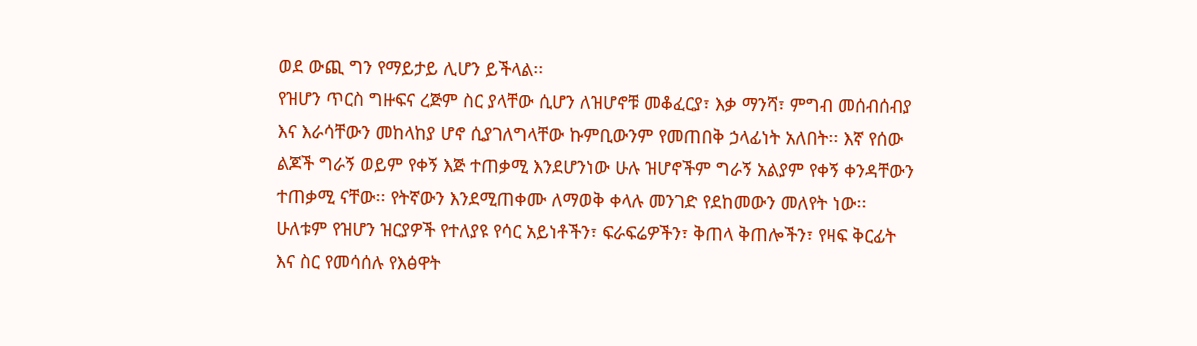ወደ ውጪ ግን የማይታይ ሊሆን ይችላል፡፡
የዝሆን ጥርስ ግዙፍና ረጅም ስር ያላቸው ሲሆን ለዝሆኖቹ መቆፈርያ፣ እቃ ማንሻ፣ ምግብ መሰብሰብያ እና እራሳቸውን መከላከያ ሆኖ ሲያገለግላቸው ኩምቢውንም የመጠበቅ ኃላፊነት አለበት፡፡ እኛ የሰው ልጆች ግራኝ ወይም የቀኝ እጅ ተጠቃሚ እንደሆንነው ሁሉ ዝሆኖችም ግራኝ አልያም የቀኝ ቀንዳቸውን ተጠቃሚ ናቸው፡፡ የትኛውን እንደሚጠቀሙ ለማወቅ ቀላሉ መንገድ የደከመውን መለየት ነው፡፡
ሁለቱም የዝሆን ዝርያዎች የተለያዩ የሳር አይነቶችን፣ ፍራፍሬዎችን፣ ቅጠላ ቅጠሎችን፣ የዛፍ ቅርፊት እና ስር የመሳሰሉ የእፅዋት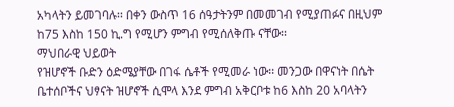አካላትን ይመገባሉ፡፡ በቀን ውስጥ 16 ሰዓታትንም በመመገብ የሚያጠፉና በዚህም ከ75 እስከ 150 ኪ.ግ የሚሆን ምግብ የሚሰለቅጡ ናቸው፡፡
ማህበራዊ ህይወት
የዝሆኖች ቡድን ዕድሜያቸው በገፋ ሴቶች የሚመራ ነው፡፡ መንጋው በዋናነት በሴት ቤተሰቦችና ህፃናት ዝሆኖች ሲሞላ እንደ ምግብ አቅርቦቱ ከ6 እስከ 20 አባላትን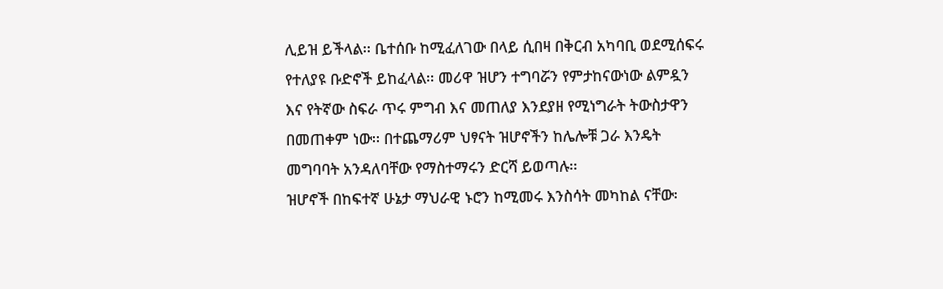ሊይዝ ይችላል፡፡ ቤተሰቡ ከሚፈለገው በላይ ሲበዛ በቅርብ አካባቢ ወደሚሰፍሩ የተለያዩ ቡድኖች ይከፈላል፡፡ መሪዋ ዝሆን ተግባሯን የምታከናውነው ልምዷን እና የትኛው ስፍራ ጥሩ ምግብ እና መጠለያ እንደያዘ የሚነግራት ትውስታዋን በመጠቀም ነው፡፡ በተጨማሪም ህፃናት ዝሆኖችን ከሌሎቹ ጋራ እንዴት መግባባት አንዳለባቸው የማስተማሩን ድርሻ ይወጣሉ፡፡
ዝሆኖች በከፍተኛ ሁኔታ ማህራዊ ኑሮን ከሚመሩ እንስሳት መካከል ናቸው፡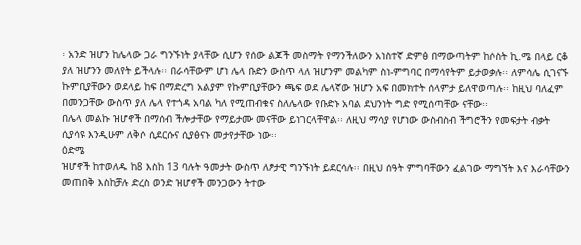፡ አንድ ዝሆን ከሌላው ጋራ ግንኙነት ያላቸው ሲሆን የሰው ልጆች መስማት የማንችለውን አነስተኛ ድምፅ በማውጣትም ከሶስት ኪ.ሜ በላይ ርቆ ያለ ዝሆንን መለየት ይችላሉ፡፡ በራሳቸውም ሆነ ሌላ ቡድን ውስጥ ላለ ዝሆንም መልካም ስነ-ምግባር በማሳየትም ይታወቃሉ፡፡ ለምሳሌ ሲገናኙ ኩምቢያቸውን ወደላይ ከፍ በማድረግ አልያም የኩምቢያቸውን ጫፍ ወደ ሌላኛው ዝሆን አፍ በመክተት ሰላምታ ይለዋወጣሉ፡፡ ከዚህ ባለፈም በመንጋቸው ውስጥ ያለ ሌላ የተጎዳ አባል ካለ የሚጠብቁና ስለሌላው የቡድኑ አባል ደህንነት ግድ የሚሰጣቸው ናቸው፡፡
በሌላ መልኩ ዝሆኖች በማሰብ ችሎታቸው የማይታሙ መናቸው ይነገርላቸዋል፡፡ ለዚህ ማሳያ የሆነው ውስብስብ ችግሮችን የመፍታት ብቃት ሲያሳዩ እንዲሁም ለቅሶ ሲደርሱና ሲያፅናኑ መታየታቸው ነው፡፡
ዕድሜ
ዝሆኖች ከተወለዱ ከ8 እስከ 13 ባሉት ዓመታት ውስጥ ለፆታዊ ግንኙነት ይደርሳሉ፡፡ በዚህ ሰዓት ምግባቸውን ፈልገው ማግኘት እና እራሳቸውን መጠበቅ እስከቻሉ ድረስ ወንድ ዝሆኖች መንጋውን ትተው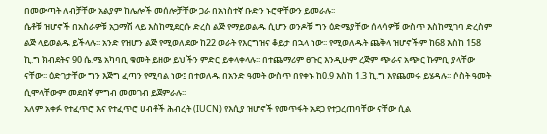በመውጣት ለብቻቸው አልያም ከሌሎች መሰሎቻቸው ጋራ በአነስተኛ ቡድን ኑሮዋቸውን ይመራሉ፡፡
ሴቶቹ ዝሆኖች በአስራዎቹ አጋማሽ ላይ እስከሚደርሱ ድረስ ልጅ የማይወልዱ ሲሆን ወንዶቹ ግን ዕድሜያቸው ሰላሳዎቹ ውስጥ እስከሚገባ ድረስም ልጅ ላይወልዱ ይችላሉ፡፡ አንድ የዝሆን ልጅ የሚወለደው ከ22 ወራት የእርግዝና ቆይታ በኋላ ነው፡፡ የሚወለዱት ጨቅላ ዝሆኖችም ከ68 እስከ 158 ኪ.ግ ክብደትና 90 ሴ.ሜ አካባቢ ቁመት ይዘው ይህችን ምድር ይቀላቀላሉ፡፡ በተጨማሪም ፀጉር እንዲሁም ረጅም ጭራና አጭር ኩምቢ ያላቸው ናቸው፡፡ ዕድገታቸው ግን እጅግ ፈጣን የሚባል ነው፤ በተወለዱ በአንድ ዓመት ውስጥ በየቀኑ ከ0.9 እስከ 1.3 ኪ.ግ እየጨመሩ ይሄዳሉ፡፡ ሶስት ዓመት ሲሞላቸውም መደበኛ ምግብ መመገብ ይጀምራሉ፡፡
አለም አቀፉ የተፈጥሮ እና የተፈጥሮ ሀብቶች ሕብረት (IUCN) የእሲያ ዝሆኖች የመጥፋት አደጋ የተጋረጠባቸው ናቸው ሲል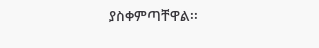ያስቀምጣቸዋል፡፡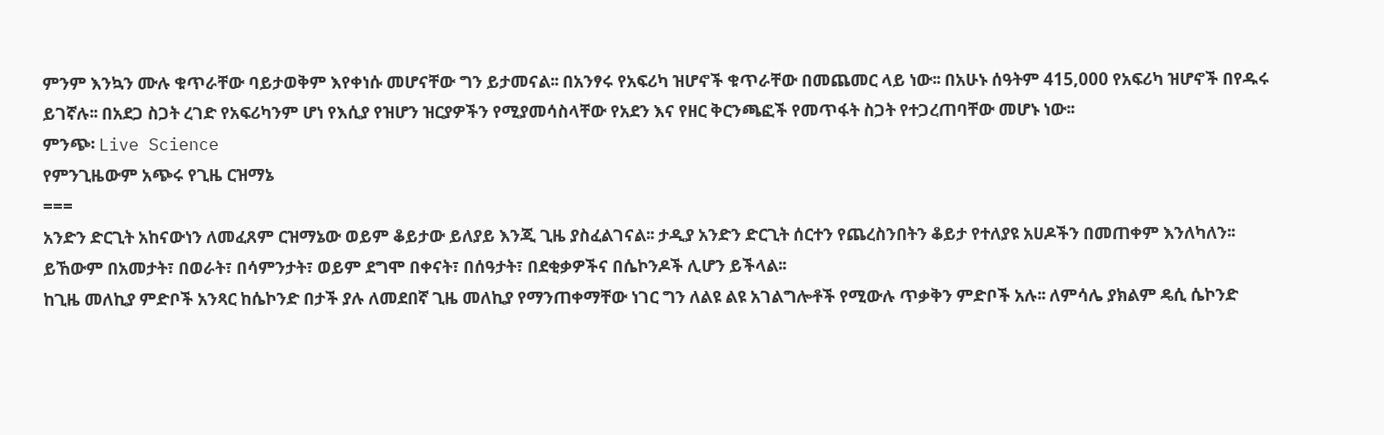ምንም እንኳን ሙሉ ቁጥራቸው ባይታወቅም እየቀነሱ መሆናቸው ግን ይታመናል፡፡ በአንፃሩ የአፍሪካ ዝሆኖች ቁጥራቸው በመጨመር ላይ ነው፡፡ በአሁኑ ሰዓትም 415,000 የአፍሪካ ዝሆኖች በየዱሩ ይገኛሉ፡፡ በአደጋ ስጋት ረገድ የአፍሪካንም ሆነ የእሲያ የዝሆን ዝርያዎችን የሚያመሳስላቸው የአደን እና የዘር ቅርንጫፎች የመጥፋት ስጋት የተጋረጠባቸው መሆኑ ነው፡፡
ምንጭ፡ Live Science
የምንጊዜውም አጭሩ የጊዜ ርዝማኔ
===
አንድን ድርጊት አከናውነን ለመፈጸም ርዝማኔው ወይም ቆይታው ይለያይ እንጂ ጊዜ ያስፈልገናል፡፡ ታዲያ አንድን ድርጊት ሰርተን የጨረስንበትን ቆይታ የተለያዩ አሀዶችን በመጠቀም እንለካለን፡፡ ይኸውም በአመታት፣ በወራት፣ በሳምንታት፣ ወይም ደግሞ በቀናት፣ በሰዓታት፣ በደቂቃዎችና በሴኮንዶች ሊሆን ይችላል፡፡
ከጊዜ መለኪያ ምድቦች አንጻር ከሴኮንድ በታች ያሉ ለመደበኛ ጊዜ መለኪያ የማንጠቀማቸው ነገር ግን ለልዩ ልዩ አገልግሎቶች የሚውሉ ጥቃቅን ምድቦች አሉ፡፡ ለምሳሌ ያክልም ዴሲ ሴኮንድ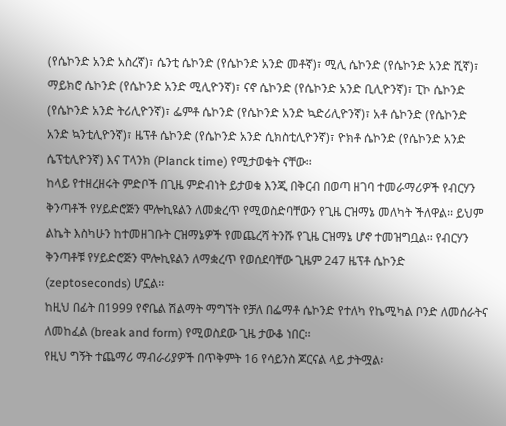(የሴኮንድ አንድ አስረኛ)፣ ሴንቲ ሴኮንድ (የሴኮንድ አንድ መቶኛ)፣ ሚሊ ሴኮንድ (የሴኮንድ አንድ ሺኛ)፣ ማይክሮ ሴኮንድ (የሴኮንድ አንድ ሚሊዮንኛ)፣ ናኖ ሴኮንድ (የሴኮንድ አንድ ቢሊዮንኛ)፣ ፒኮ ሴኮንድ (የሴኮንድ አንድ ትሪሊዮንኛ)፣ ፌምቶ ሴኮንድ (የሴኮንድ አንድ ኳድሪሊዮንኛ)፣ አቶ ሴኮንድ (የሴኮንድ አንድ ኳንቲሊዮንኛ)፣ ዜፕቶ ሴኮንድ (የሴኮንድ አንድ ሲክስቲሊዮንኛ)፣ ዮክቶ ሴኮንድ (የሴኮንድ አንድ ሴፕቲሊዮንኛ) እና ፐላንክ (Planck time) የሚታወቁት ናቸው፡፡
ከላይ የተዘረዘሩት ምድቦች በጊዜ ምድብነት ይታወቁ እንጂ በቅርብ በወጣ ዘገባ ተመራማሪዎች የብርሃን ቅንጣቶች የሃይድሮጅን ሞሎኪዩልን ለመቋረጥ የሚወስድባቸውን የጊዜ ርዝማኔ መለካት ችለዋል፡፡ ይህም ልኬት እስካሁን ከተመዘገቡት ርዝማኔዎች የመጨረሻ ትንሹ የጊዜ ርዝማኔ ሆኖ ተመዝግቧል፡፡ የብርሃን ቅንጣቶቹ የሃይድሮጅን ሞሎኪዩልን ለማቋረጥ የወሰደባቸው ጊዜም 247 ዜፕቶ ሴኮንድ (zeptoseconds) ሆኗል፡፡
ከዚህ በፊት በ1999 የኖቤል ሽልማት ማግኘት የቻለ በፌማቶ ሴኮንድ የተለካ የኬሚካል ቦንድ ለመሰራትና ለመከፈል (break and form) የሚወስደው ጊዜ ታውቆ ነበር፡፡
የዚህ ግኝት ተጨማሪ ማብራሪያዎች በጥቅምት 16 የሳይንስ ጆርናል ላይ ታትሟል፡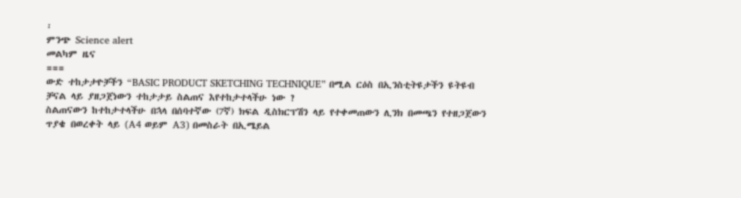፡
ምንጭ Science alert
መልካም ዜና
===
ውድ ተከታታዮቻችን “BASIC PRODUCT SKETCHING TECHNIQUE” በሚል ርዕስ በኢንስቲትዩታችን ዩትዩብ ቻናል ላይ ያዘጋጀነውን ተከታታይ ስልጠና እየተከታተላችሁ ነው ?
ስልጠናውን ከተከታተላችሁ በኋላ በሰባተኛው (7ኛ) ክፍል ዲስክርፕሽን ላይ የተቀመጠውን ሊንክ በመጫን የተዘጋጀውን ጥያቄ በወረቀት ላይ (A4 ወይም A3) በመስራት በኢሜይል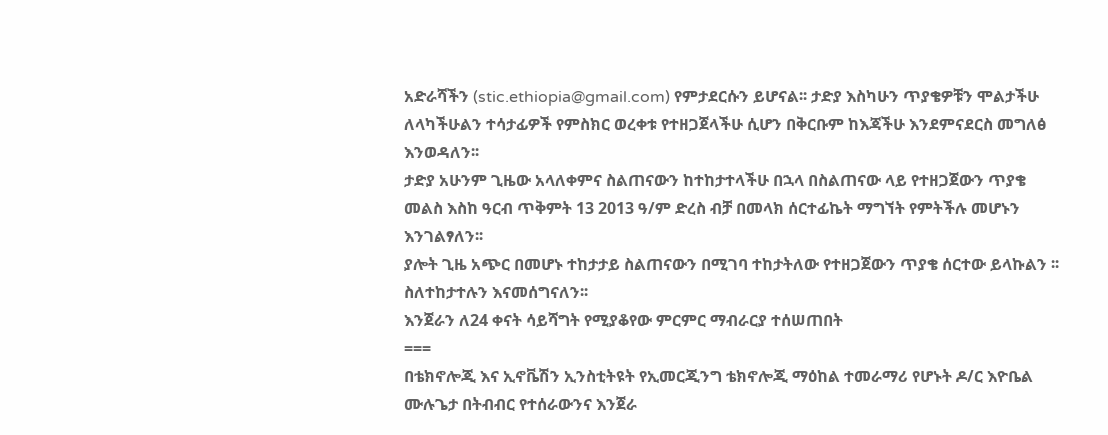አድራሻችን (stic.ethiopia@gmail.com) የምታደርሱን ይሆናል፡፡ ታድያ እስካሁን ጥያቄዎቹን ሞልታችሁ ለላካችሁልን ተሳታፊዎች የምስክር ወረቀቱ የተዘጋጀላችሁ ሲሆን በቅርቡም ከእጃችሁ እንደምናደርስ መግለፅ እንወዳለን፡፡
ታድያ አሁንም ጊዜው አላለቀምና ስልጠናውን ከተከታተላችሁ በኋላ በስልጠናው ላይ የተዘጋጀውን ጥያቄ መልስ እስከ ዓርብ ጥቅምት 13 2013 ዓ/ም ድረስ ብቻ በመላክ ሰርተፊኬት ማግኘት የምትችሉ መሆኑን እንገልፃለን፡፡
ያሎት ጊዜ አጭር በመሆኑ ተከታታይ ስልጠናውን በሚገባ ተከታትለው የተዘጋጀውን ጥያቄ ሰርተው ይላኩልን ፡፡
ስለተከታተሉን እናመሰግናለን፡፡
እንጀራን ለ24 ቀናት ሳይሻግት የሚያቆየው ምርምር ማብራርያ ተሰሠጠበት
===
በቴክኖሎጂ እና ኢኖቬሽን ኢንስቲትዩት የኢመርጂንግ ቴክኖሎጂ ማዕከል ተመራማሪ የሆኑት ዶ/ር እዮቤል ሙሉጌታ በትብብር የተሰራውንና እንጀራ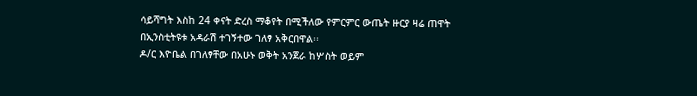ሳይሻግት እስከ 24 ቀናት ድረስ ማቆየት በሚችለው የምርምር ውጤት ዙርያ ዛሬ ጠዋት በኢንስቲትዩቱ አዳራሽ ተገኝተው ገለፃ አቅርበዋል፡፡
ዶ/ር እዮቤል በገለፃቸው በአሁኑ ወቅት አንጀራ ከሦስት ወይም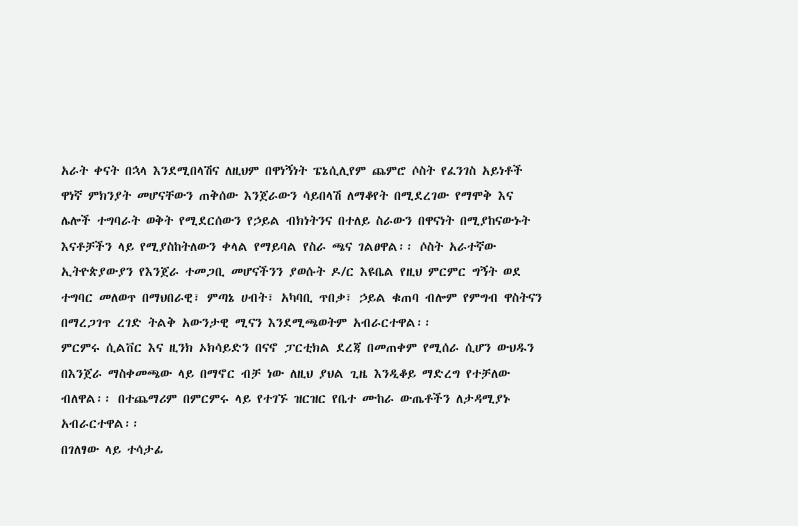አራት ቀናት በኋላ እንደሚበላሽና ለዚህም በዋነኝነት ፔኔሲሊየም ጨምሮ ሶስት የፈንገስ አይነቶች ዋነኛ ምክንያት መሆናቸውን ጠቅሰው እንጀራውን ሳይበላሽ ለማቆየት በሚደረገው የማሞቅ እና ሌሎች ተግባራት ወቅት የሚደርሰውን የኃይል ብክነትንና በተለይ ስራውን በዋናነት በሚያከናውኑት እናቶቻችን ላይ የሚያስከትለውን ቀላል የማይባል የስራ ጫና ገልፀዋል፡፡ ሶስት አራተኛው ኢትዮጵያውያን የእንጀራ ተመጋቢ መሆናችንን ያወሱት ዶ/ር እዩቤል የዚህ ምርምር ግኝት ወደ ተግባር መለወጥ በማህበራዊ፣ ምጣኔ ሀብት፣ አካባቢ ጥበቃ፣ ኃይል ቁጠባ ብሎም የምግብ ዋስትናን በማረጋገጥ ረገድ ትልቅ አውንታዊ ሚናን እንደሚጫወትም አብራርተዋል፡፡
ምርምሩ ሲልቨር እና ዚንክ ኦክሳይድን በናኖ ፓርቲክል ደረጃ በመጠቀም የሚሰራ ሲሆን ውህዱን በእንጀራ ማስቀመጫው ላይ በማኖር ብቻ ነው ለዚህ ያህል ጊዜ እንዲቆይ ማድረግ የተቻለው ብለዋል፡፡ በተጨማሪም በምርምሩ ላይ የተገኙ ዝርዝር የቤተ ሙከራ ውጤቶችን ለታዳሚያኑ አብራርተዋል፡፡
በገለፃው ላይ ተሳታፊ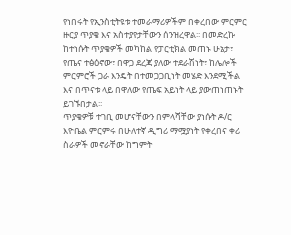የነበሩት የኢንስቲትዩቱ ተመራማሪዎችም በቀረበው ምርምር ዙርያ ጥያቄ እና አስተያየታቸውን ሰንዝረዋል፡፡ በመድረኩ ከተነሱት ጥያቄዎች መካከል የፓርቲክል መጠኑ ሁኔታ፣ የጤና ተፅዕኖው፣ በዋጋ ደረጃ ያለው ተደራሽነት፣ ከሌሎች ምርምሮች ጋራ እንዴት በተመጋጋቢነት መሄድ እንደሚችል እና በጥናቱ ላይ በዋለው የጤፍ አይነት ላይ ያውጠነጠኑት ይገኙበታል፡፡
ጥያቄዎቹ ተገቢ መሆናቸውን በምላሻቸው ያነሱት ዶ/ር እዮቤል ምርምሩ በሁለተኛ ዲግሪ ማሟያነት የቀረበና ቀሪ ስራዎች መኖራቸው ከግምት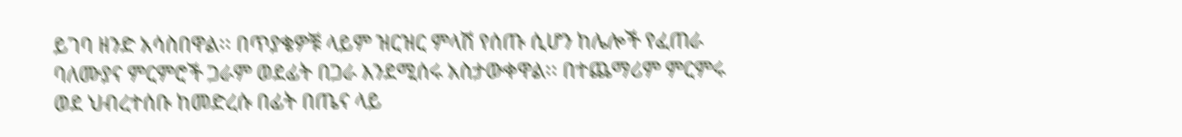ይገባ ዘንድ አሳስበዋል፡፡ በጥያቄዎቹ ላይም ዝርዝር ምላሽ የሰጡ ሲሆን ከሌሎች የፈጠራ ባለሙያና ምርምሮች ጋራም ወደፊት በጋራ እንደሚሰሩ አስታውቀዋል፡፡ በተጨማሪም ምርምሩ ወደ ህብረተሰቡ ከመድረሱ በፊት በጤና ላይ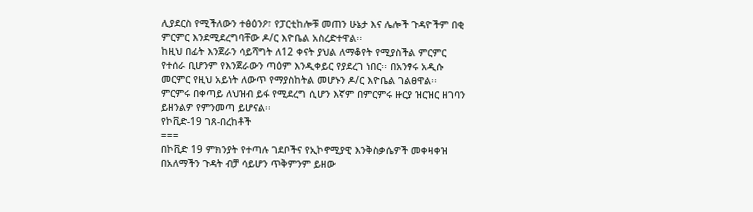ሊያደርስ የሚችለውን ተፅዕንዖ፣ የፓርቲከሎቹ መጠን ሁኔታ እና ሌሎች ጉዳዮችም በቂ ምርምር እንደሚደረግባቸው ዶ/ር እዮቤል አስረድተዋል፡፡
ከዚህ በፊት እንጀራን ሳይሻግት ለ12 ቀናት ያህል ለማቆየት የሚያስችል ምርምር የተሰራ ቢሆንም የእንጀራውን ጣዕም እንዲቀይር የያደረገ ነበር፡፡ በአንፃሩ አዲሱ መርምር የዚህ አይነት ለውጥ የማያስከትል መሆኑን ዶ/ር እዮቤል ገልፀዋል፡፡
ምርምሩ በቀጣይ ለህዝብ ይፋ የሚደረግ ሲሆን እኛም በምርምሩ ዙርያ ዝርዝር ዘገባን ይዘንልዎ የምንመጣ ይሆናል፡፡
የኮቪድ-19 ገጸ-በረከቶች
===
በኮቪድ 19 ምክንያት የተጣሉ ገደቦችና የኢኮኖሚያዊ እንቅስቃሴዎች መቀዛቀዝ በአለማችን ጉዳት ብቻ ሳይሆን ጥቅምንም ይዘው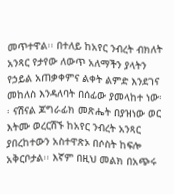መጥተዋል፡፡ በተለይ ከአየር ንብረት ብክለት አንጻር የታየው ለውጥ አለማችን ያላትን የኃይል አጠቃቀምና ልቀት ልምድ እንደገና መከለስ እንዳለባት በሰፊው ያመላከተ ነው፡፡ ናሽናል ጆግራፊክ መጽሔት በያዝነው ወር እትሙ ወረርሽኙ ከአየር ንብረት አንጻር ያበረከተውን አስተዋጽኦ በሶስት ከፍሎ አቅርቦታል፡፡ እኛም በዚህ መልክ በአጭሩ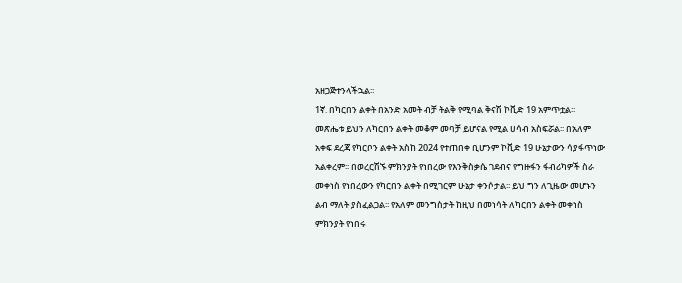አዘጋጅተንላችኋል፡፡
1ኛ. በካርበን ልቀት በአንድ አመት ብቻ ትልቅ የሚባል ቅናሽ ኮቪድ 19 አምጥቷል፡፡ መጽሔቱ ይህን ለካርበን ልቀት መቆም መባቻ ይሆናል የሚል ሀሳብ አስፍሯል፡፡ በአለም አቀፍ ደረጃ የካርቦን ልቀት አስከ 2024 የተጠበቀ ቢሆንም ኮቪድ 19 ሁኔታውን ሳያፋጥነው አልቀረም፡፡ በወረርሽኙ ምክንያት የነበረው የእንቅስቃሴ ገደብና የግዙፋን ፋብሪካዎች ስራ መቀነስ የነበረውን የካርበን ልቀት በሚገርም ሁኔታ ቀንሶታል፡፡ ይህ ግን ለጊዜው መሆኑን ልብ ማለት ያስፈልጋል፡፡ የአለም መንግስታት ከዚህ በመነሳት ለካርበን ልቀት መቀነስ ምክንያት የነበሩ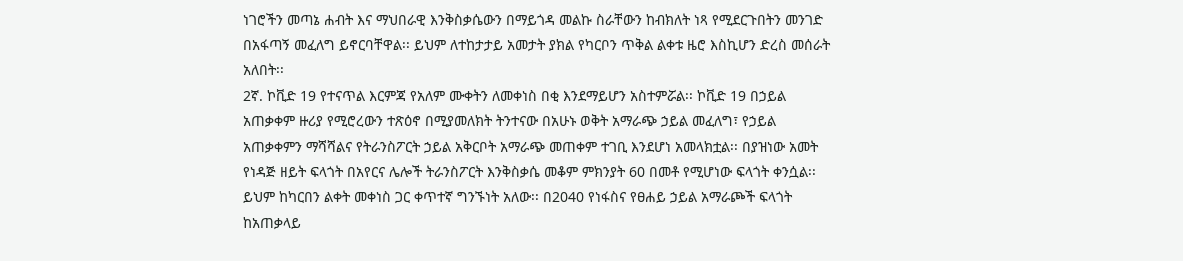ነገሮችን መጣኔ ሐብት እና ማህበራዊ እንቅስቃሴውን በማይጎዳ መልኩ ስራቸውን ከብክለት ነጻ የሚደርጉበትን መንገድ በአፋጣኝ መፈለግ ይኖርባቸዋል፡፡ ይህም ለተከታታይ አመታት ያክል የካርቦን ጥቅል ልቀቱ ዜሮ እስኪሆን ድረስ መሰራት አለበት፡፡
2ኛ. ኮቪድ 19 የተናጥል እርምጃ የአለም ሙቀትን ለመቀነስ በቂ እንደማይሆን አስተምሯል፡፡ ኮቪድ 19 በኃይል አጠቃቀም ዙሪያ የሚሮረውን ተጽዕኖ በሚያመለክት ትንተናው በአሁኑ ወቅት አማራጭ ኃይል መፈለግ፣ የኃይል አጠቃቀምን ማሻሻልና የትራንስፖርት ኃይል አቅርቦት አማራጭ መጠቀም ተገቢ እንደሆነ አመላክቷል፡፡ በያዝነው አመት የነዳጅ ዘይት ፍላጎት በአየርና ሌሎች ትራንስፖርት እንቅስቃሴ መቆም ምክንያት 60 በመቶ የሚሆነው ፍላጎት ቀንሷል፡፡ ይህም ከካርበን ልቀት መቀነስ ጋር ቀጥተኛ ግንኙነት አለው፡፡ በ2040 የነፋስና የፀሐይ ኃይል አማራጮች ፍላጎት ከአጠቃላይ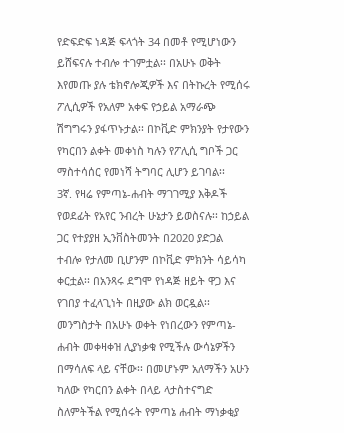የድፍድፍ ነዳጅ ፍላጎት 34 በመቶ የሚሆነውን ይሸፍናሉ ተብሎ ተገምቷል፡፡ በአሁኑ ወቅት እየመጡ ያሉ ቴክኖሎጂዎች እና በትኩረት የሚሰሩ ፖሊሲዎች የአለም አቀፍ የኃይል አማራጭ ሽግግሩን ያፋጥኑታል፡፡ በኮቪድ ምክንያት የታየውን የካርበን ልቀት መቀነስ ካሉን የፖሊሲ ግቦች ጋር ማስተሳሰር የመነሻ ትግባር ሊሆን ይገባል፡፡
3ኛ. የዛሬ የምጣኔ-ሐብት ማገገሚያ እቅዶች የወደፊት የአየር ንብረት ሁኔታን ይወስናሉ፡፡ ከኃይል ጋር የተያያዘ ኢንቨስትመንት በ2020 ያድጋል ተብሎ የታለመ ቢሆንም በኮቪድ ምክንት ሳይሳካ ቀርቷል፡፡ በአንጻሩ ደግሞ የነዳጅ ዘይት ዋጋ እና የገበያ ተፈላጊነት በዚያው ልክ ወርዷል፡፡ መንግስታት በአሁኑ ወቀት የነበረውን የምጣኔ-ሐብት መቀዛቀዝ ሊያነቃቁ የሚችሉ ውሳኔዎችን በማሳለፍ ላይ ናቸው፡፡ በመሆኑም አለማችን አሁን ካለው የካርበን ልቀት በላይ ላታስተናግድ ስለምትችል የሚሰሩት የምጣኔ ሐብት ማነቃቂያ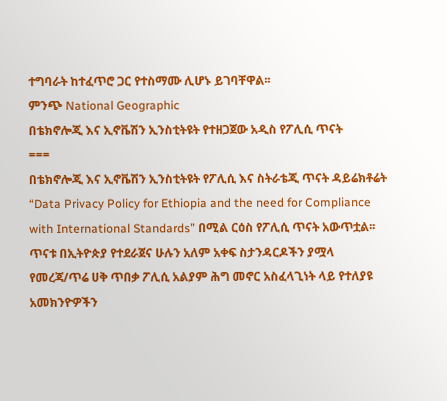ተግባራት ከተፈጥሮ ጋር የተስማሙ ሊሆኑ ይገባቸዋል፡፡
ምንጭ National Geographic
በቴክኖሎጂ እና ኢኖቬሽን ኢንስቲትዩት የተዘጋጀው አዲስ የፖሊሲ ጥናት
===
በቴክኖሎጂ እና ኢኖቬሽን ኢንስቲትዩት የፖሊሲ እና ስትራቴጂ ጥናት ዳይሬክቶሬት “Data Privacy Policy for Ethiopia and the need for Compliance with International Standards” በሚል ርዕስ የፖሊሲ ጥናት አውጥቷል፡፡ ጥናቱ በኢትዮጵያ የተደራጀና ሁሉን አለም አቀፍ ስታንዳርዶችን ያሟላ የመረጃ/ጥሬ ሀቅ ጥበቃ ፖሊሲ አልያም ሕግ መኖር አስፈላጊነት ላይ የተለያዩ አመክንዮዎችን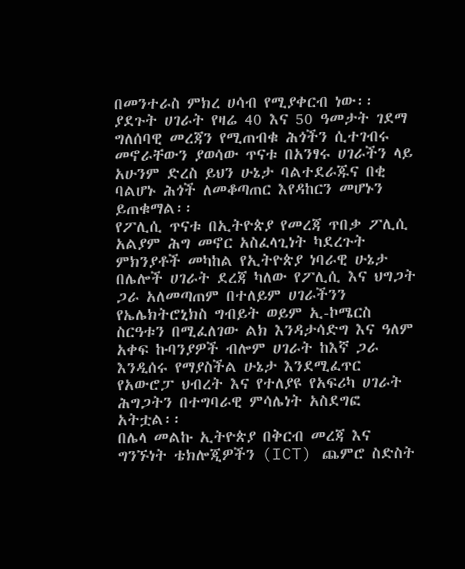በመንተራስ ምክረ ሀሳብ የሚያቀርብ ነው፡፡
ያደጉት ሀገራት የዛሬ 40 እና 50 ዓመታት ገደማ ግለሰባዊ መረጃን የሚጠብቁ ሕጎችን ሲተገብሩ መኖራቸውን ያወሳው ጥናቱ በአንፃሩ ሀገራችን ላይ አሁንም ድረስ ይህን ሁኔታ ባልተደራጁና በቂ ባልሆኑ ሕጎች ለመቆጣጠር እየዳከርን መሆኑን ይጠቁማል፡፡
የፖሊሲ ጥናቱ በኢትዮጵያ የመረጃ ጥበቃ ፖሊሲ አልያም ሕግ መኖር አስፈላጊነት ካደረጉት ምክንያቶች መካከል የኢትዮጵያ ነባራዊ ሁኔታ በሌሎች ሀገራት ደረጃ ካለው የፖሊሲ እና ህግጋት ጋራ አለመጣጠም በተለይም ሀገራችንን የኤሌክትሮኒክስ ግብይት ወይም ኢ-ኮሜርስ ስርዓቱን በሚፈለገው ልክ እንዳታሳድግ እና ዓለም አቀፍ ኩባንያዎች ብሎም ሀገራት ከእኛ ጋራ እንዲሰሩ የማያስችል ሁኔታ እንደሚፈጥር የአውሮፓ ህብረት እና የተለያዩ የአፍሪካ ሀገራት ሕግጋትን በተግባራዊ ምሳሌነት አስደግፎ አትቷል፡፡
በሌላ መልኩ ኢትዮጵያ በቅርብ መረጃ እና ግንኙነት ቴክሎጂዎችን (ICT) ጨምሮ ስድስት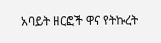አባይት ዘርፎች ዋና የትኩረት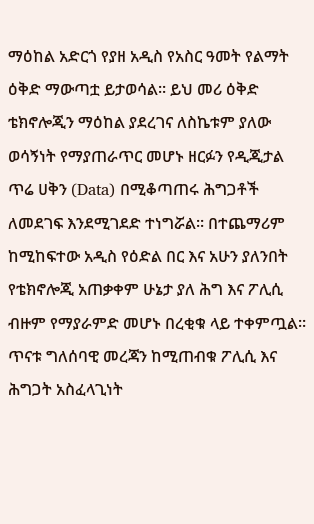ማዕከል አድርጎ የያዘ አዲስ የአስር ዓመት የልማት ዕቅድ ማውጣቷ ይታወሳል፡፡ ይህ መሪ ዕቅድ ቴክኖሎጂን ማዕከል ያደረገና ለስኬቱም ያለው ወሳኝነት የማያጠራጥር መሆኑ ዘርፉን የዲጂታል ጥሬ ሀቅን (Data) በሚቆጣጠሩ ሕግጋቶች ለመደገፍ እንደሚገደድ ተነግሯል፡፡ በተጨማሪም ከሚከፍተው አዲስ የዕድል በር እና አሁን ያለንበት የቴክኖሎጂ አጠቃቀም ሁኔታ ያለ ሕግ እና ፖሊሲ ብዙም የማያራምድ መሆኑ በረቂቁ ላይ ተቀምጧል፡፡
ጥናቱ ግለሰባዊ መረጃን ከሚጠብቁ ፖሊሲ እና ሕግጋት አስፈላጊነት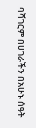ባሻገርም በሀገራችን በአሁኑ ሰዓት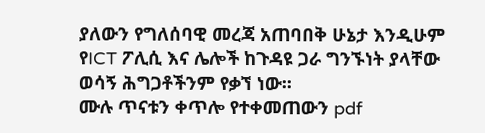ያለውን የግለሰባዊ መረጃ አጠባበቅ ሁኔታ እንዲሁም የICT ፖሊሲ እና ሌሎች ከጉዳዩ ጋራ ግንኙነት ያላቸው ወሳኝ ሕግጋቶችንም የቃኘ ነው፡፡
ሙሉ ጥናቱን ቀጥሎ የተቀመጠውን pdf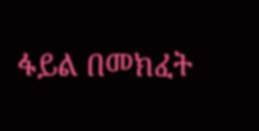ፋይል በመክፈት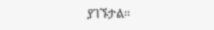ያገኙታል፡፡